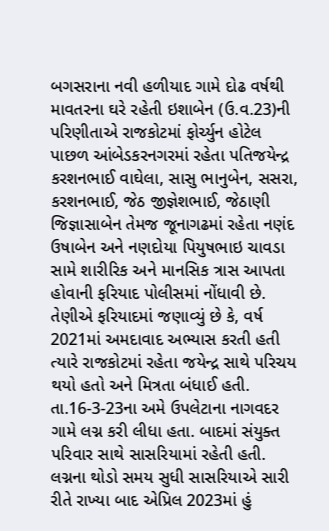બગસરાના નવી હળીયાદ ગામે દોઢ વર્ષથી માવતરના ઘરે રહેતી ઇશાબેન (ઉ.વ.23)ની પરિણીતાએ રાજકોટમાં ફોર્ચ્યુન હોટેલ પાછળ આંબેડકરનગરમાં રહેતા પતિજયેન્દ્ર કરશનભાઈ વાઘેલા, સાસુ ભાનુબેન, સસરા, કરશનભાઈ, જેઠ જીજ્ઞેશભાઈ, જેઠાણી જિજ્ઞાસાબેન તેમજ જૂનાગઢમાં રહેતા નણંદ ઉષાબેન અને નણદોયા પિયુષભાઇ ચાવડા સામે શારીરિક અને માનસિક ત્રાસ આપતા હોવાની ફરિયાદ પોલીસમાં નોંધાવી છે.
તેણીએ ફરિયાદમાં જણાવ્યું છે કે, વર્ષ 2021માં અમદાવાદ અભ્યાસ કરતી હતી ત્યારે રાજકોટમાં રહેતા જયેન્દ્ર સાથે પરિચય થયો હતો અને મિત્રતા બંધાઈ હતી. તા.16-3-23ના અમે ઉપલેટાના નાગવદર ગામે લગ્ન કરી લીધા હતા. બાદમાં સંયુક્ત પરિવાર સાથે સાસરિયામાં રહેતી હતી. લગ્નના થોડો સમય સુધી સાસરિયાએ સારી રીતે રાખ્યા બાદ એપ્રિલ 2023માં હું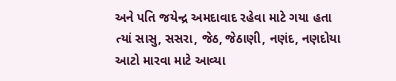અને પતિ જયેન્દ્ર અમદાવાદ રહેવા માટે ગયા હતા ત્યાં સાસુ, સસરા, જેઠ, જેઠાણી, નણંદ, નણદોયા આટો મારવા માટે આવ્યા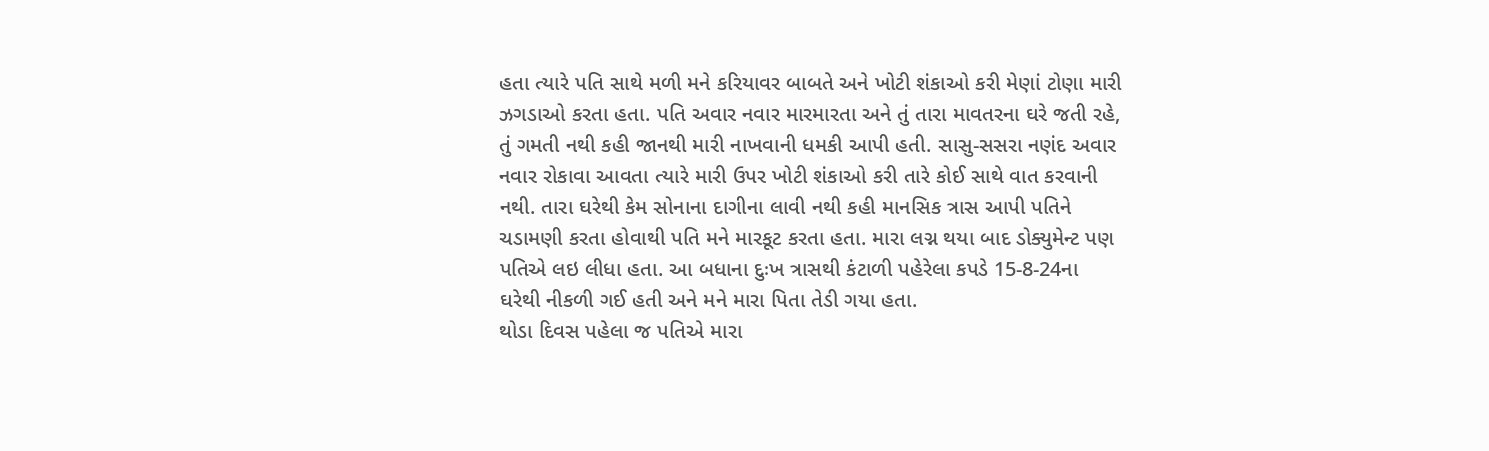હતા ત્યારે પતિ સાથે મળી મને કરિયાવર બાબતે અને ખોટી શંકાઓ કરી મેણાં ટોણા મારી ઝગડાઓ કરતા હતા. પતિ અવાર નવાર મારમારતા અને તું તારા માવતરના ઘરે જતી રહે, તું ગમતી નથી કહી જાનથી મારી નાખવાની ધમકી આપી હતી. સાસુ-સસરા નણંદ અવાર નવાર રોકાવા આવતા ત્યારે મારી ઉપર ખોટી શંકાઓ કરી તારે કોઈ સાથે વાત કરવાની નથી. તારા ઘરેથી કેમ સોનાના દાગીના લાવી નથી કહી માનસિક ત્રાસ આપી પતિને ચડામણી કરતા હોવાથી પતિ મને મારકૂટ કરતા હતા. મારા લગ્ન થયા બાદ ડોક્યુમેન્ટ પણ પતિએ લઇ લીધા હતા. આ બધાના દુઃખ ત્રાસથી કંટાળી પહેરેલા કપડે 15-8-24ના ઘરેથી નીકળી ગઈ હતી અને મને મારા પિતા તેડી ગયા હતા.
થોડા દિવસ પહેલા જ પતિએ મારા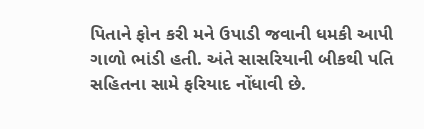પિતાને ફોન કરી મને ઉપાડી જવાની ધમકી આપી ગાળો ભાંડી હતી. અંતે સાસરિયાની બીકથી પતિ સહિતના સામે ફરિયાદ નોંધાવી છે.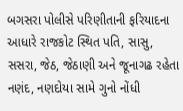બગસરા પોલીસે પરિણીતાની ફરિયાદના આધારે રાજકોટ સ્થિત પતિ, સાસુ, સસરા, જેઠ, જેઠાણી અને જૂનાગઢ રહેતા નણંદ, નણદોયા સામે ગુનો નોંધી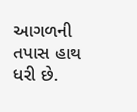આગળની તપાસ હાથ ધરી છે.